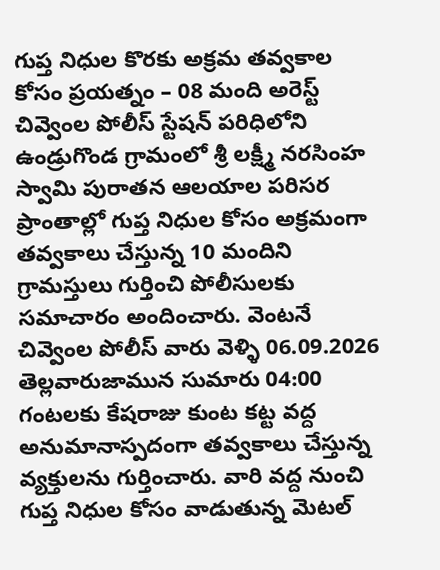గుప్త నిధుల కొరకు అక్రమ తవ్వకాల కోసం ప్రయత్నం – 08 మంది అరెస్ట్
చివ్వెంల పోలీస్ స్టేషన్ పరిధిలోని ఉండ్రుగొండ గ్రామంలో శ్రీ లక్ష్మీ నరసింహ స్వామి పురాతన ఆలయాల పరిసర ప్రాంతాల్లో గుప్త నిధుల కోసం అక్రమంగా తవ్వకాలు చేస్తున్న 10 మందిని గ్రామస్తులు గుర్తించి పోలీసులకు సమాచారం అందించారు. వెంటనే చివ్వెంల పోలీస్ వారు వెళ్ళి 06.09.2026 తెల్లవారుజామున సుమారు 04:00 గంటలకు కేషరాజు కుంట కట్ట వద్ద అనుమానాస్పదంగా తవ్వకాలు చేస్తున్న వ్యక్తులను గుర్తించారు. వారి వద్ద నుంచి గుప్త నిధుల కోసం వాడుతున్న మెటల్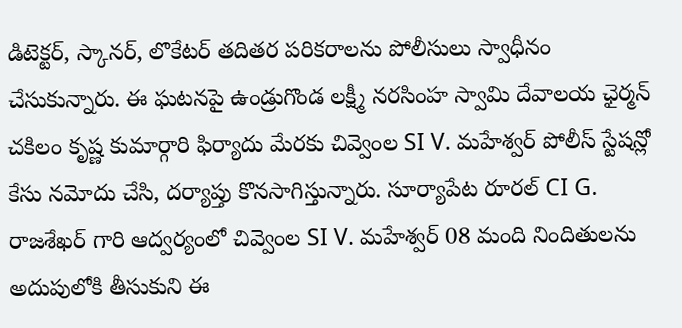డిటెక్టర్, స్కానర్, లొకేటర్ తదితర పరికరాలను పోలీసులు స్వాధీనం చేసుకున్నారు. ఈ ఘటనపై ఉండ్రుగొండ లక్ష్మీ నరసింహ స్వామి దేవాలయ ఛైర్మన్ చకిలం కృష్ణ కుమార్గారి ఫిర్యాదు మేరకు చివ్వెంల SI V. మహేశ్వర్ పోలీస్ స్టేషన్లో కేసు నమోదు చేసి, దర్యాప్తు కొనసాగిస్తున్నారు. సూర్యాపేట రూరల్ CI G. రాజశేఖర్ గారి ఆద్వర్యంలో చివ్వెంల SI V. మహేశ్వర్ 08 మంది నిందితులను అదుపులోకి తీసుకుని ఈ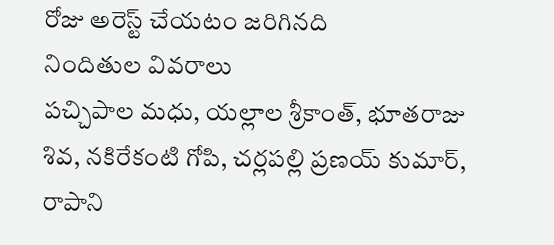రోజు అరెస్ట్ చేయటం జరిగినది
నిందితుల వివరాలు
పచ్చిపాల మధు, యల్లాల శ్రీకాంత్, భూతరాజు శివ, నకిరేకంటి గోపి, చర్లపల్లి ప్రణయ్ కుమార్, రాపాని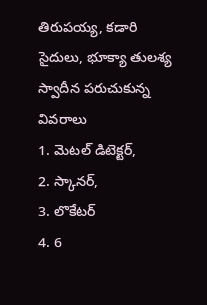తిరుపయ్య, కడారి సైదులు, భూక్యా తులశ్య
స్వాదీన పరుచుకున్న వివరాలు
1. మెటల్ డిటెక్టర్,
2. స్కానర్,
3. లొకేటర్
4. 6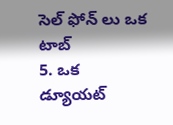సెల్ ఫోన్ లు ఒక టాబ్
5. ఒక డ్యూయట్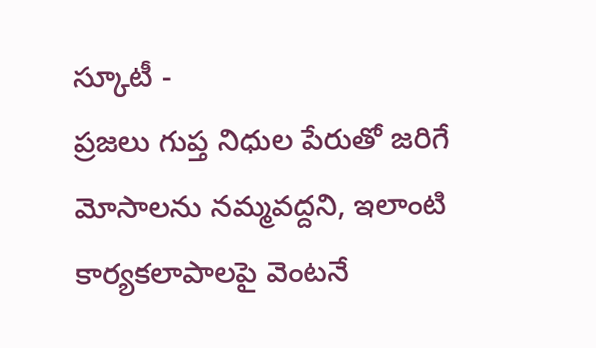స్కూటీ -
ప్రజలు గుప్త నిధుల పేరుతో జరిగే మోసాలను నమ్మవద్దని, ఇలాంటి కార్యకలాపాలపై వెంటనే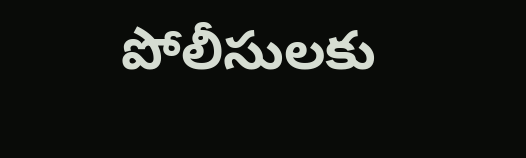పోలీసులకు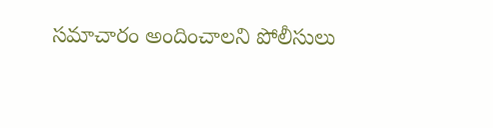సమాచారం అందించాలని పోలీసులు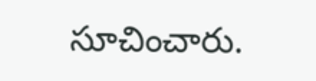సూచించారు.